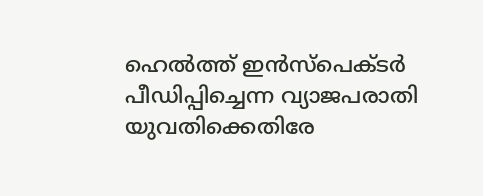ഹെൽത്ത്‌ ഇൻസ്‌പെക്ടർ പീഡിപ്പിച്ചെന്ന വ്യാജപരാതി യുവതിക്കെതിരേ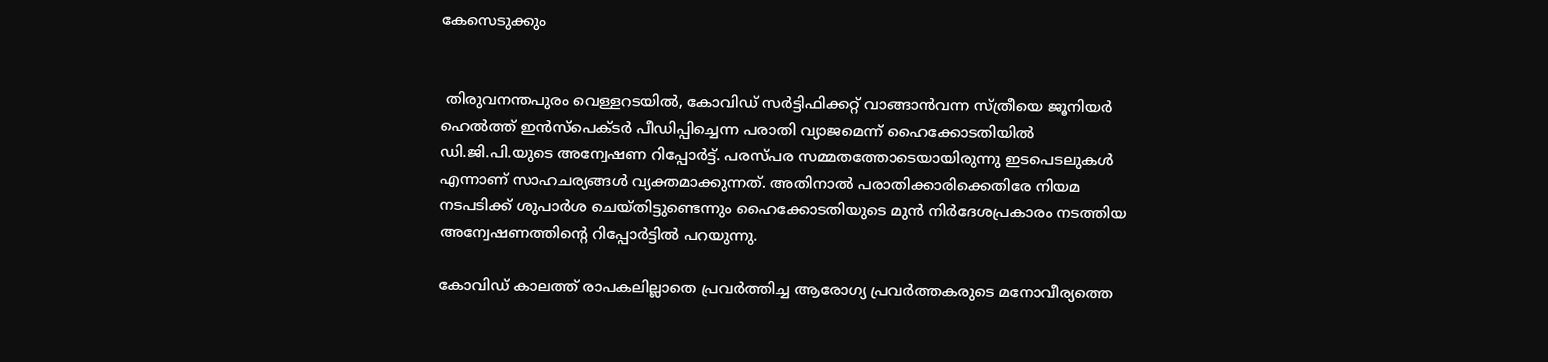കേസെടുക്കും


 തിരുവനന്തപുരം വെള്ളറടയിൽ, കോവിഡ്‌ സർട്ടിഫിക്കറ്റ്‌ വാങ്ങാൻവന്ന സ്‌ത്രീയെ ജൂനിയർ ഹെൽത്ത്‌ ഇൻസ്പെക്ടർ പീഡിപ്പിച്ചെന്ന പരാതി വ്യാജമെന്ന്‌ ഹൈക്കോടതിയിൽ ഡി.ജി.പി.യുടെ അന്വേഷണ റിപ്പോർട്ട്‌. പരസ്പര സമ്മതത്തോടെയായിരുന്നു ഇടപെടലുകൾ എന്നാണ്‌ സാഹചര്യങ്ങൾ വ്യക്തമാക്കുന്നത്‌. അതിനാൽ പരാതിക്കാരിക്കെതിരേ നിയമ നടപടിക്ക്‌ ശുപാർശ ചെയ്തിട്ടുണ്ടെന്നും ഹൈക്കോടതിയുടെ മുൻ നിർദേശപ്രകാരം നടത്തിയ അന്വേഷണത്തിന്റെ റിപ്പോർട്ടിൽ പറയുന്നു.

കോവിഡ്‌ കാലത്ത്‌ രാപകലില്ലാതെ പ്രവർത്തിച്ച ആരോഗ്യ പ്രവർത്തകരുടെ മനോവീര്യത്തെ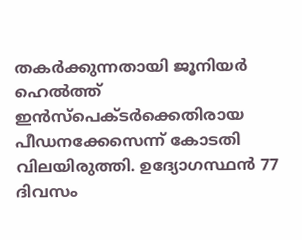തകർക്കുന്നതായി ജൂനിയർ ഹെൽത്ത്‌ ഇൻസ്പെക്ടർക്കെതിരായ പീഡനക്കേസെന്ന്‌ കോടതി വിലയിരുത്തി. ഉദ്യോഗസ്ഥൻ 77 ദിവസം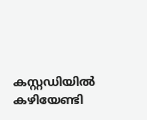കസ്റ്റഡിയിൽ കഴിയേണ്ടി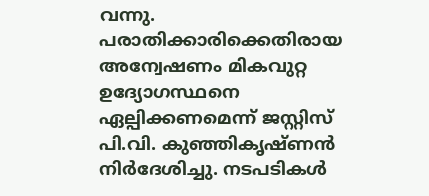വന്നു. പരാതിക്കാരിക്കെതിരായ അന്വേഷണം മികവുറ്റ ഉദ്യോഗസ്ഥനെ ഏല്പിക്കണമെന്ന്‌ ജസ്റ്റിസ്‌ പി.വി. കുഞ്ഞികൃഷ്ണൻ നിർദേശിച്ചു. നടപടികൾ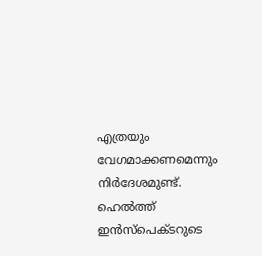എത്രയും വേഗമാക്കണമെന്നും നിർദേശമുണ്ട്‌. ഹെൽത്ത്‌ ഇൻസ്പെക്ടറുടെ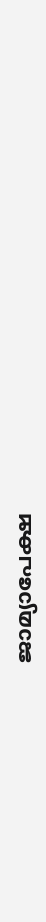ജാമ്യാപേക്ഷ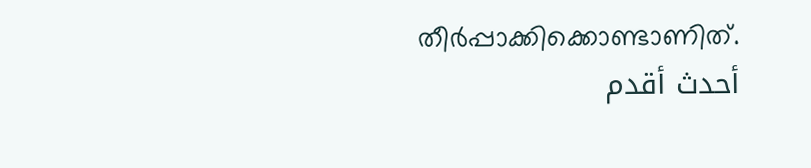തീർപ്പാക്കിക്കൊണ്ടാണിത്‌.
أحدث أقدم